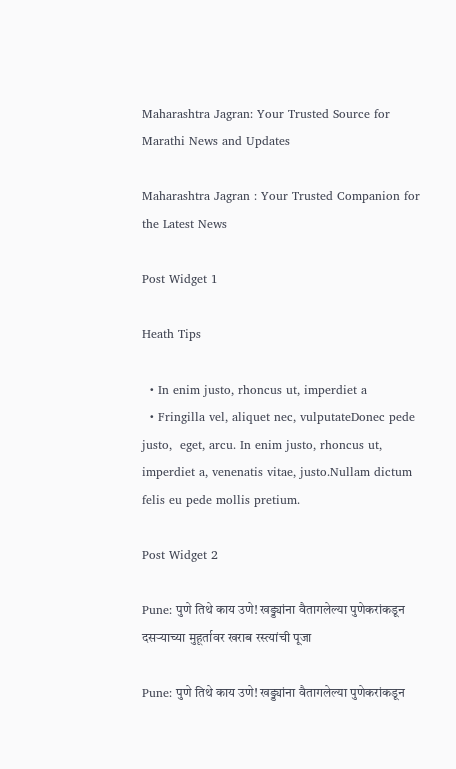Maharashtra Jagran: Your Trusted Source for Marathi News and Updates

Maharashtra Jagran : Your Trusted Companion for the Latest News

Post Widget 1

Heath Tips

  • In enim justo, rhoncus ut, imperdiet a
  • Fringilla vel, aliquet nec, vulputateDonec pede justo,  eget, arcu. In enim justo, rhoncus ut, imperdiet a, venenatis vitae, justo.Nullam dictum felis eu pede mollis pretium.

Post Widget 2

Pune: पुणे तिथे काय उणे! खड्ड्यांना वैतागलेल्या पुणेकरांकडून दसऱ्याच्या मुहूर्तावर खराब रस्त्यांची पूजा

Pune: पुणे तिथे काय उणे! खड्ड्यांना वैतागलेल्या पुणेकरांकडून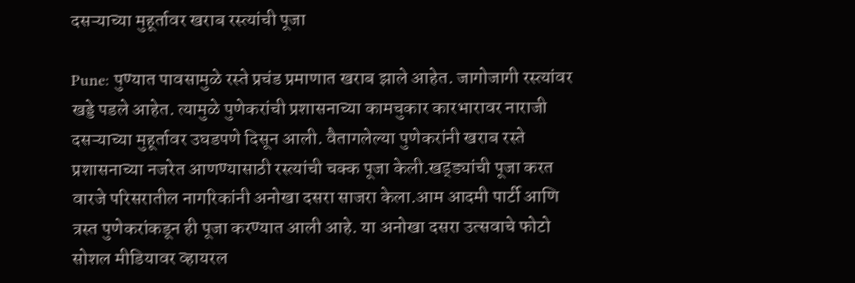दसऱ्याच्या मुहूर्तावर खराब रस्त्यांची पूजा

Pune: पुण्यात पावसामुळे रस्ते प्रचंड प्रमाणात खराब झाले आहेत. जागोजागी रस्त्यांवर खड्डे पडले आहेत. त्यामुळे पुणेकरांची प्रशासनाच्या कामचुकार कारभारावर नाराजी दसऱ्याच्या मुहूर्तावर उघडपणे दिसून आली. वैतागलेल्या पुणेकरांनी खराब रस्ते प्रशासनाच्या नजरेत आणण्यासाठी रस्त्यांची चक्क पूजा केली.खड्ड्यांची पूजा करत वारजे परिसरातील नागरिकांनी अनोखा दसरा साजरा केला.आम आदमी पार्टी आणि त्रस्त पुणेकरांकडून ही पूजा करण्यात आली आहे. या अनोखा दसरा उत्सवाचे फोटो सोशल मीडियावर व्हायरल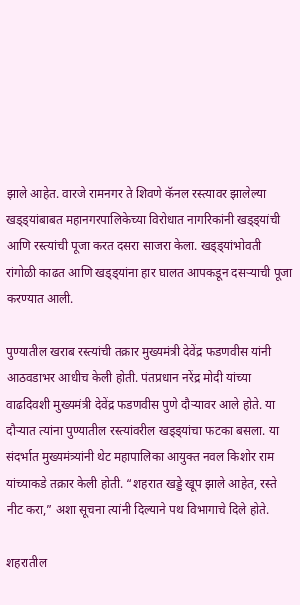झाले आहेत. वारजे रामनगर ते शिवणे कॅनल रस्त्यावर झालेल्या खड्ड्यांबाबत महानगरपालिकेच्या विरोधात नागरिकांनी खड्ड्यांची आणि रस्त्यांची पूजा करत दसरा साजरा केला. खड्ड्यांभोवती रांगोळी काढत आणि खड्ड्यांना हार घालत आपकडून दसऱ्याची पूजा करण्यात आली.

पुण्यातील खराब रस्त्यांची तक्रार मुख्यमंत्री देवेंद्र फडणवीस यांनी आठवडाभर आधीच केली होती. पंतप्रधान नरेंद्र मोदी यांच्या वाढदिवशी मुख्यमंत्री देवेंद्र फडणवीस पुणे दौऱ्यावर आले होते. या दौऱ्यात त्यांना पुण्यातील रस्त्यांवरील खड्ड्यांचा फटका बसला. या संदर्भात मुख्यमंत्र्यांनी थेट महापालिका आयुक्त नवल किशोर राम यांच्याकडे तक्रार केली होती. “शहरात खड्डे खूप झाले आहेत, रस्ते नीट करा,” अशा सूचना त्यांनी दिल्याने पथ विभागाचे दिले होते.

शहरातील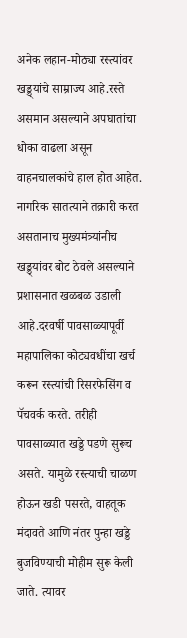अनेक लहान-मोठ्या रस्त्यांवर खड्ड्यांचे साम्राज्य आहे.रस्ते असमान असल्याने अपघातांचा धोका वाढला असून वाहनचालकांचे हाल होत आहेत. नागरिक सातत्याने तक्रारी करत असतानाच मुख्यमंत्र्यांनीच खड्ड्यांवर बोट ठेवले असल्याने प्रशासनात खळबळ उडाली आहे.दरवर्षी पावसाळ्यापूर्वी महापालिका कोट्यवधींचा खर्च करून रस्त्यांची रिसरफेसिंग व पॅचवर्क करते. तरीही पावसाळ्यात खड्डे पडणे सुरूच असते. यामुळे रस्त्याची चाळण होऊन खडी पसरते, वाहतूक मंदावते आणि नंतर पुन्हा खड्डे बुजविण्याची मोहीम सुरू केली जाते. त्यावर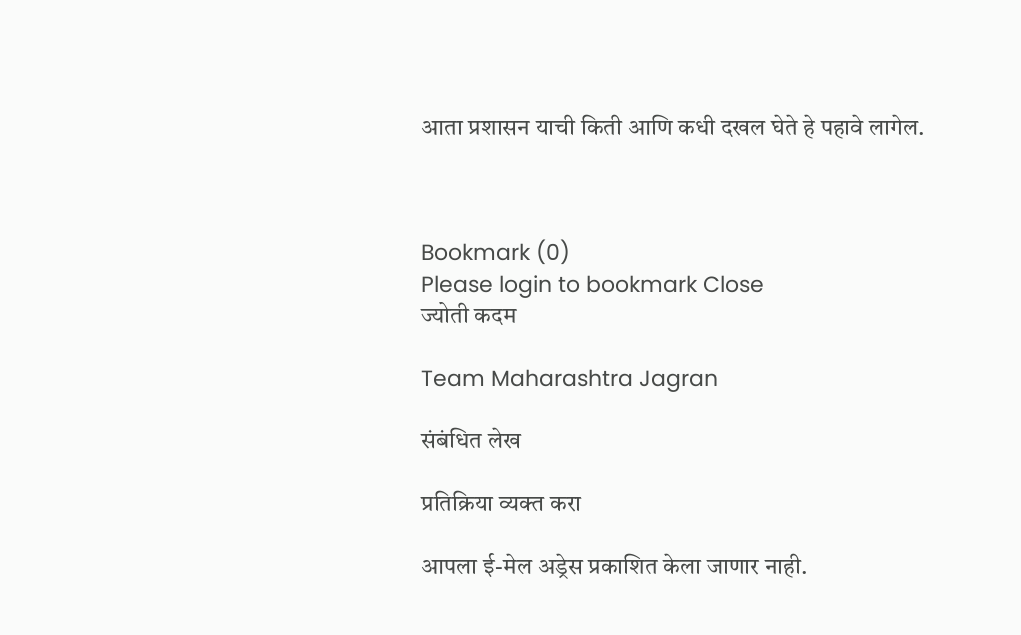आता प्रशासन याची किती आणि कधी दखल घेते हे पहावे लागेल.



Bookmark (0)
Please login to bookmark Close
ज्योती कदम

Team Maharashtra Jagran

संबंधित लेख

प्रतिक्रिया व्यक्त करा

आपला ई-मेल अड्रेस प्रकाशित केला जाणार नाही.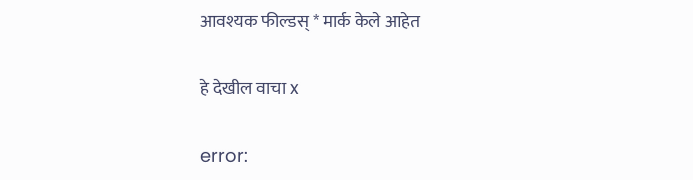आवश्यक फील्डस् * मार्क केले आहेत

हे देखील वाचा x

error: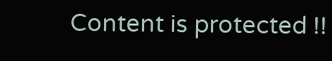Content is protected !!